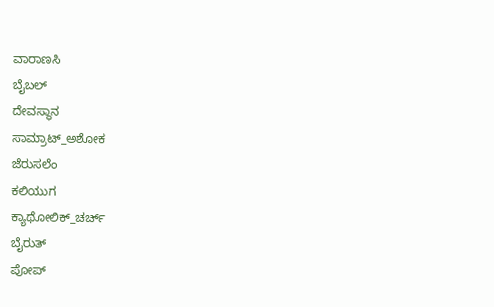ವಾರಾಣಸಿ
ಬೈಬಲ್
ದೇವಸ್ಥಾನ
ಸಾಮ್ರಾಟ್_ಅಶೋಕ
ಜೆರುಸಲೆಂ
ಕಲಿಯುಗ
ಕ್ಯಾಥೋಲಿಕ್_ಚರ್ಚ್
ಬೈರುತ್
ಪೋಪ್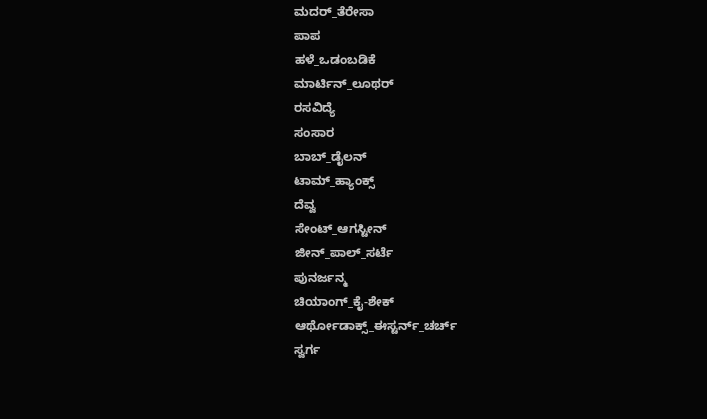ಮದರ್‌_ತೆರೇಸಾ
ಪಾಪ
ಹಳೆ_ಒಡಂಬಡಿಕೆ
ಮಾರ್ಟಿನ್_ಲೂಥರ್
ರಸವಿದ್ಯೆ
ಸಂಸಾರ
ಬಾಬ್_ಡೈಲನ್
ಟಾಮ್_ಹ್ಯಾಂಕ್ಸ್
ದೆವ್ವ
ಸೇಂಟ್_ಆಗಸ್ಟೀನ್
ಜೀನ್_ಪಾಲ್_ಸರ್ಟೆ
ಪುನರ್ಜನ್ಮ
ಚಿಯಾಂಗ್_ಕೈ-ಶೇಕ್
ಆರ್ಥೋಡಾಕ್ಸ್_ಈಸ್ಟರ್ನ್_ಚರ್ಚ್
ಸ್ವರ್ಗ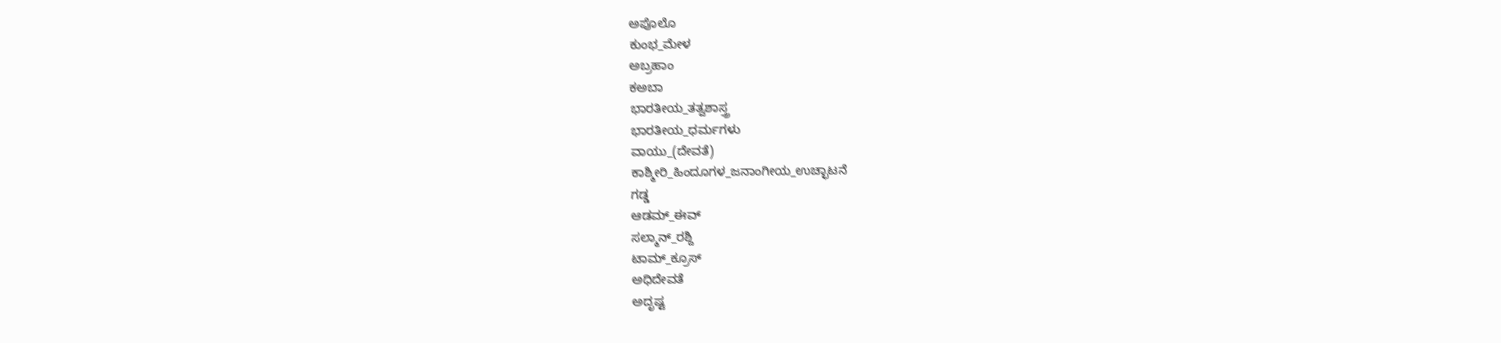ಅಪೊಲೊ
ಕುಂಭ_ಮೇಳ
ಅಬ್ರಹಾಂ
ಕಅಬಾ
ಭಾರತೀಯ_ತತ್ವಶಾಸ್ತ್ರ
ಭಾರತೀಯ_ಧರ್ಮಗಳು
ವಾಯು_(ದೇವತೆ)
ಕಾಶ್ಮೀರಿ_ಹಿಂದೂಗಳ_ಜನಾಂಗೀಯ_ಉಚ್ಛಾಟನೆ
ಗಡ್ಡ
ಆಡಮ್_ಈವ್
ಸಲ್ಮಾನ್_ರಶ್ದಿ
ಟಾಮ್_ಕ್ರೂಸ್
ಅಧಿದೇವತೆ
ಅದೃಷ್ಟ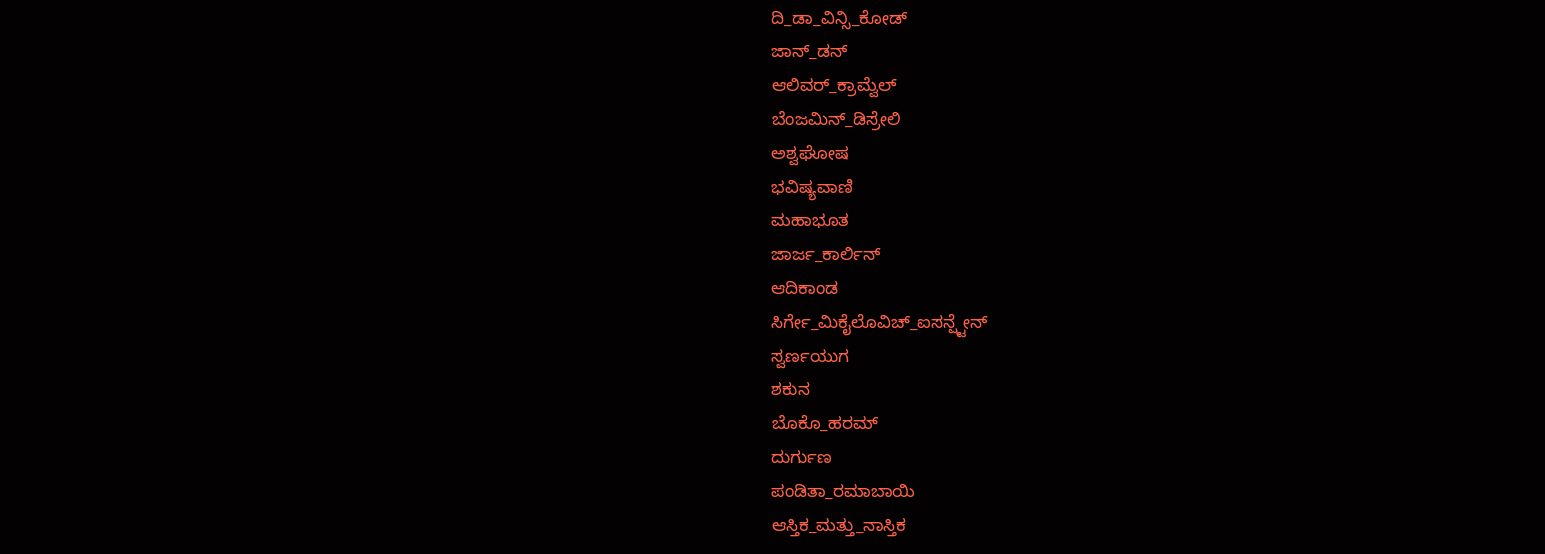ದಿ_ಡಾ_ವಿನ್ಸಿ_ಕೋಡ್
ಜಾನ್_ಡನ್
ಆಲಿವರ್_ಕ್ರಾಮ್ವೆಲ್
ಬೆಂಜಮಿನ್_ಡಿಸ್ರೇಲಿ
ಅಶ್ವಘೋಷ
ಭವಿಷ್ಯವಾಣಿ
ಮಹಾಭೂತ
ಜಾರ್ಜ_ಕಾರ್ಲಿನ್
ಆದಿಕಾಂಡ
ಸಿರ್ಗೇ_ಮಿಕೈಲೊವಿಚ್_ಐಸನ್ಷ್ಟೇನ್
ಸ್ವರ್ಣಯುಗ
ಶಕುನ
ಬೊಕೊ_ಹರಮ್
ದುರ್ಗುಣ
ಪಂಡಿತಾ_ರಮಾಬಾಯಿ
ಆಸ್ತಿಕ_ಮತ್ತು_ನಾಸ್ತಿಕ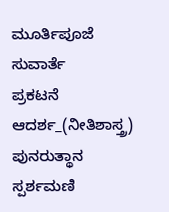ಮೂರ್ತಿಪೂಜೆ
ಸುವಾರ್ತೆ
ಪ್ರಕಟನೆ
ಆದರ್ಶ_(ನೀತಿಶಾಸ್ತ್ರ)
ಪುನರುತ್ಥಾನ
ಸ್ಪರ್ಶಮಣಿ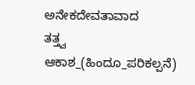ಅನೇಕದೇವತಾವಾದ
ತತ್ತ್ವ
ಆಕಾಶ_(ಹಿಂದೂ_ಪರಿಕಲ್ಪನೆ)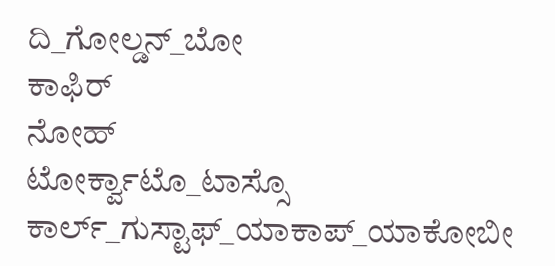ದಿ_ಗೋಲ್ಡನ್_ಬೋ
ಕಾಫಿರ್
ನೋಹ್
ಟೋರ್ಕ್ವಾಟೊ_ಟಾಸ್ಸೊ
ಕಾರ್ಲ್_ಗುಸ್ಟಾಫ್_ಯಾಕಾಪ್_ಯಾಕೋಬೀ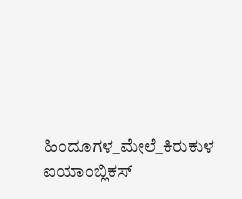ಹಿಂದೂಗಳ_ಮೇಲೆ_ಕಿರುಕುಳ
ಐಯಾಂಬ್ಲಿಕಸ್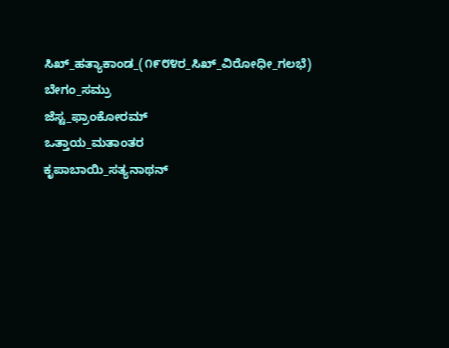ಸಿಖ್_ಹತ್ಯಾಕಾಂಡ_(೧೯೮೪ರ_ಸಿಖ್_ವಿರೋಧೀ_ಗಲಭೆ)
ಬೇಗಂ_ಸಮ್ರು
ಜೆಸ್ಟ_ಫ್ರಾಂಕೋರಮ್
ಒತ್ತಾಯ_ಮತಾಂತರ
ಕೃಪಾಬಾಯಿ_ಸತ್ಯನಾಥನ್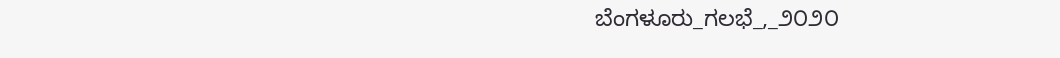ಬೆಂಗಳೂರು_ಗಲಭೆ_,_೨೦೨೦